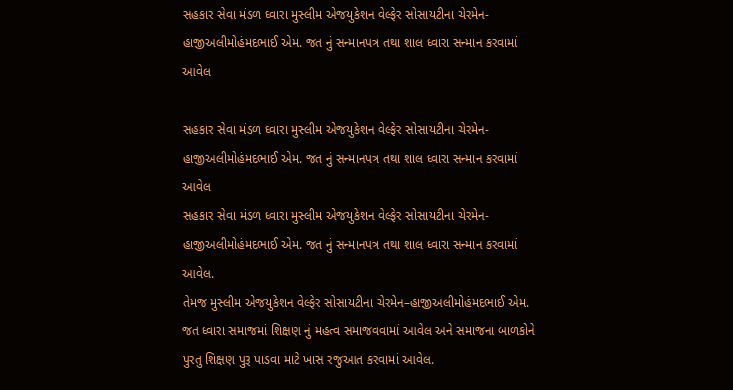સહકાર સેવા મંડળ ઘ્વારા મુસ્લીમ એજયુકેશન વેલ્ફેર સોસાયટીના ચેરમેન-હાજીઅલીમોહંમદભાઈ એમ. જત નું સન્માનપત્ર તથા શાલ ધ્વારા સન્માન કરવામાં આવેલ

સહકાર સેવા મંડળ ઘ્વારા મુસ્લીમ એજયુકેશન વેલ્ફેર સોસાયટીના ચેરમેન-હાજીઅલીમોહંમદભાઈ એમ. જત નું સન્માનપત્ર તથા શાલ ધ્વારા સન્માન કરવામાં આવેલ
સહકાર સેવા મંડળ ધ્વારા મુસ્લીમ એજયુકેશન વેલ્ફેર સોસાયટીના ચેરમેન-હાજીઅલીમોહંમદભાઈ એમ. જત નું સન્માનપત્ર તથા શાલ ધ્વારા સન્માન કરવામાં આવેલ.
તેમજ મુસ્લીમ એજયુકેશન વેલ્ફેર સોસાયટીના ચેરમેન–હાજીઅલીમોહંમદભાઈ એમ. જત ધ્વારા સમાજમાં શિક્ષણ નું મહત્વ સમાજવવામાં આવેલ અને સમાજના બાળકોને પુરતુ શિક્ષણ પુરૂ પાડવા માટે ખાસ રજુઆત કરવામાં આવેલ.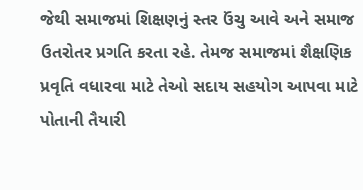જેથી સમાજમાં શિક્ષણનું સ્તર ઉંચુ આવે અને સમાજ ઉતરોતર પ્રગતિ કરતા રહે. તેમજ સમાજમાં શૈક્ષણિક પ્રવૃતિ વધારવા માટે તેઓ સદાય સહયોગ આપવા માટે પોતાની તૈયારી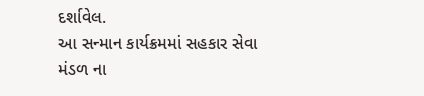દર્શાવેલ.
આ સન્માન કાર્યક્રમમાં સહકાર સેવા મંડળ ના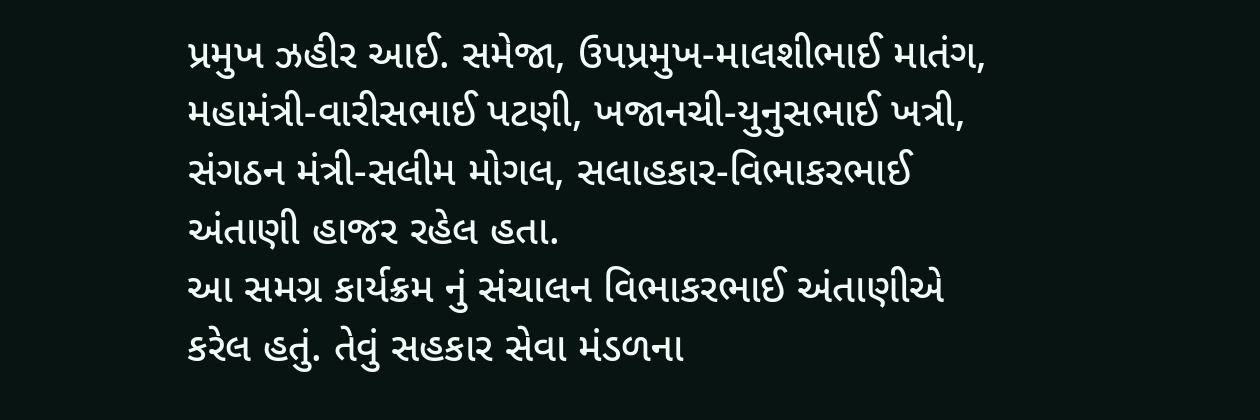પ્રમુખ ઝહીર આઈ. સમેજા, ઉપપ્રમુખ-માલશીભાઈ માતંગ, મહામંત્રી-વારીસભાઈ પટણી, ખજાનચી-યુનુસભાઈ ખત્રી, સંગઠન મંત્રી-સલીમ મોગલ, સલાહકાર-વિભાકરભાઈ અંતાણી હાજર રહેલ હતા.
આ સમગ્ર કાર્યક્રમ નું સંચાલન વિભાકરભાઈ અંતાણીએ કરેલ હતું. તેવું સહકાર સેવા મંડળના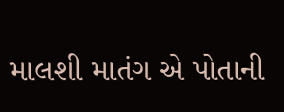માલશી માતંગ એ પોતાની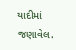યાદીમાં જણાવેલ.